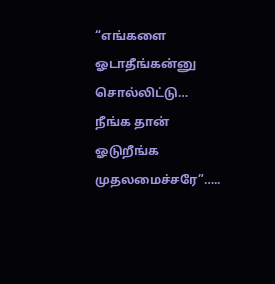“எங்களை ஓடாதீங்கன்னு சொல்லிட்டு… நீங்க தான் ஓடுறீங்க முதலமைச்சரே”…..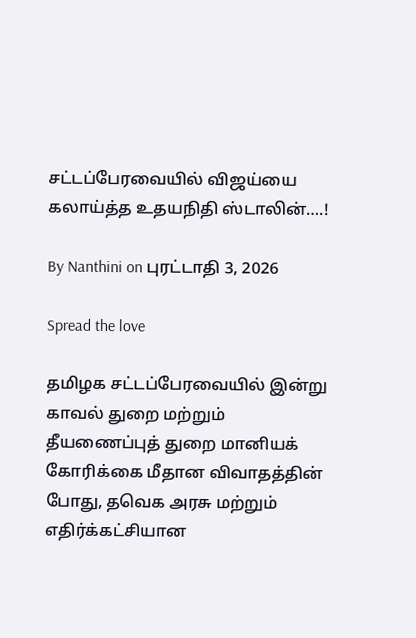சட்டப்பேரவையில் விஜய்யை கலாய்த்த உதயநிதி ஸ்டாலின்….!

By Nanthini on புரட்டாதி 3, 2026

Spread the love

தமிழக சட்டப்பேரவையில் இன்று காவல் துறை மற்றும் தீயணைப்புத் துறை மானியக் கோரிக்கை மீதான விவாதத்தின் போது, தவெக அரசு மற்றும் எதிர்க்கட்சியான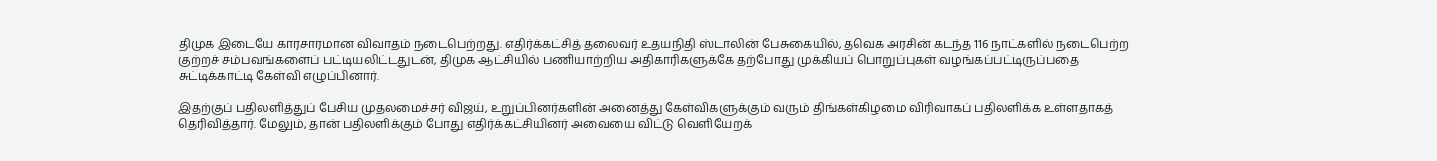திமுக இடையே காரசாரமான விவாதம் நடைபெற்றது. எதிர்க்கட்சித் தலைவர் உதயநிதி ஸ்டாலின் பேசுகையில், தவெக அரசின் கடந்த 116 நாட்களில் நடைபெற்ற குற்றச் சம்பவங்களைப் பட்டியலிட்டதுடன், திமுக ஆட்சியில் பணியாற்றிய அதிகாரிகளுக்கே தற்போது முக்கியப் பொறுப்புகள் வழங்கப்பட்டிருப்பதை சுட்டிக்காட்டி கேள்வி எழுப்பினார்.

இதற்குப் பதிலளித்துப் பேசிய முதலமைச்சர் விஜய், உறுப்பினர்களின் அனைத்து கேள்விகளுக்கும் வரும் திங்கள்கிழமை விரிவாகப் பதிலளிக்க உள்ளதாகத் தெரிவித்தார். மேலும், தான் பதிலளிக்கும் போது எதிர்க்கட்சியினர் அவையை விட்டு வெளியேறக்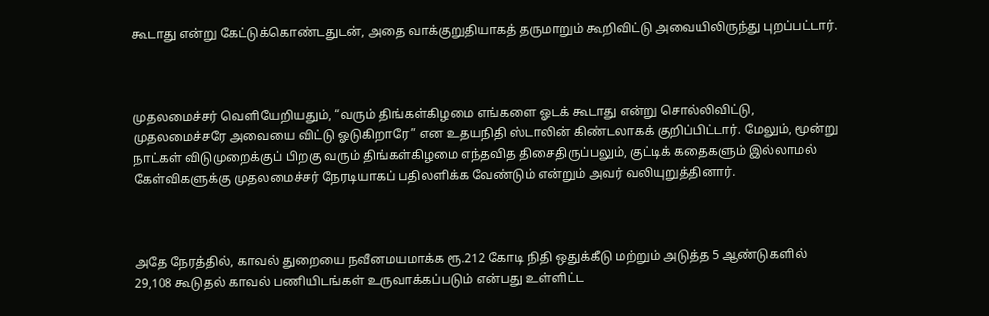கூடாது என்று கேட்டுக்கொண்டதுடன், அதை வாக்குறுதியாகத் தருமாறும் கூறிவிட்டு அவையிலிருந்து புறப்பட்டார்.



முதலமைச்சர் வெளியேறியதும், “வரும் திங்கள்கிழமை எங்களை ஓடக் கூடாது என்று சொல்லிவிட்டு, முதலமைச்சரே அவையை விட்டு ஓடுகிறாரே” என உதயநிதி ஸ்டாலின் கிண்டலாகக் குறிப்பிட்டார். மேலும், மூன்று நாட்கள் விடுமுறைக்குப் பிறகு வரும் திங்கள்கிழமை எந்தவித திசைதிருப்பலும், குட்டிக் கதைகளும் இல்லாமல் கேள்விகளுக்கு முதலமைச்சர் நேரடியாகப் பதிலளிக்க வேண்டும் என்றும் அவர் வலியுறுத்தினார்.



அதே நேரத்தில், காவல் துறையை நவீனமயமாக்க ரூ.212 கோடி நிதி ஒதுக்கீடு மற்றும் அடுத்த 5 ஆண்டுகளில் 29,108 கூடுதல் காவல் பணியிடங்கள் உருவாக்கப்படும் என்பது உள்ளிட்ட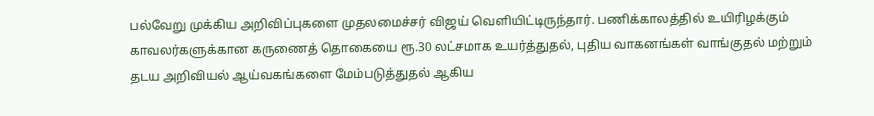பல்வேறு முக்கிய அறிவிப்புகளை முதலமைச்சர் விஜய் வெளியிட்டிருந்தார். பணிக்காலத்தில் உயிரிழக்கும் காவலர்களுக்கான கருணைத் தொகையை ரூ.30 லட்சமாக உயர்த்துதல், புதிய வாகனங்கள் வாங்குதல் மற்றும் தடய அறிவியல் ஆய்வகங்களை மேம்படுத்துதல் ஆகிய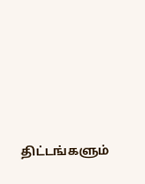திட்டங்களும்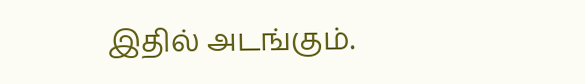இதில் அடங்கும்.